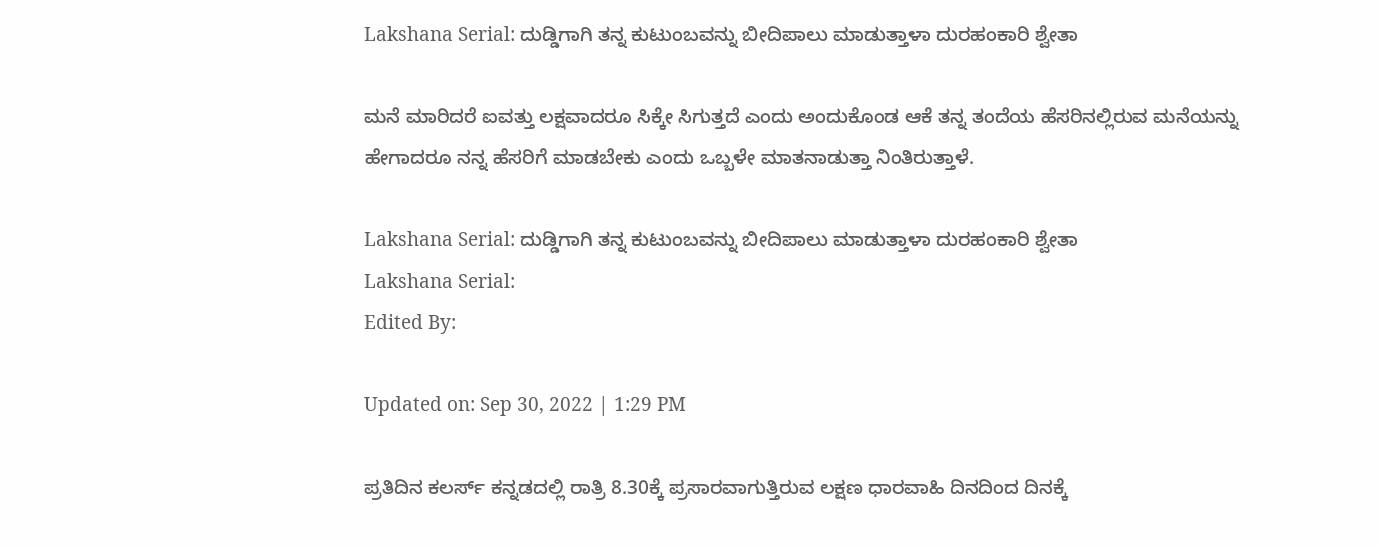Lakshana Serial: ದುಡ್ಡಿಗಾಗಿ ತನ್ನ ಕುಟುಂಬವನ್ನು ಬೀದಿಪಾಲು ಮಾಡುತ್ತಾಳಾ ದುರಹಂಕಾರಿ ಶ್ವೇತಾ

ಮನೆ ಮಾರಿದರೆ ಐವತ್ತು ಲಕ್ಷವಾದರೂ ಸಿಕ್ಕೇ ಸಿಗುತ್ತದೆ ಎಂದು ಅಂದುಕೊಂಡ ಆಕೆ ತನ್ನ ತಂದೆಯ ಹೆಸರಿನಲ್ಲಿರುವ ಮನೆಯನ್ನು ಹೇಗಾದರೂ ನನ್ನ ಹೆಸರಿಗೆ ಮಾಡಬೇಕು ಎಂದು ಒಬ್ಬಳೇ ಮಾತನಾಡುತ್ತಾ ನಿಂತಿರುತ್ತಾಳೆ.

Lakshana Serial: ದುಡ್ಡಿಗಾಗಿ ತನ್ನ ಕುಟುಂಬವನ್ನು ಬೀದಿಪಾಲು ಮಾಡುತ್ತಾಳಾ ದುರಹಂಕಾರಿ ಶ್ವೇತಾ
Lakshana Serial:
Edited By:

Updated on: Sep 30, 2022 | 1:29 PM

ಪ್ರತಿದಿನ ಕಲರ್ಸ್ ಕನ್ನಡದಲ್ಲಿ ರಾತ್ರಿ 8.30ಕ್ಕೆ ಪ್ರಸಾರವಾಗುತ್ತಿರುವ ಲಕ್ಷಣ ಧಾರವಾಹಿ ದಿನದಿಂದ ದಿನಕ್ಕೆ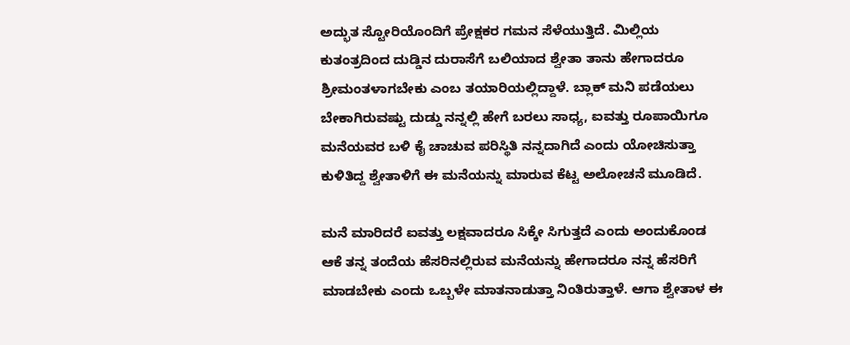ಅದ್ಭುತ ಸ್ಟೋರಿಯೊಂದಿಗೆ ಪ್ರೇಕ್ಷಕರ ಗಮನ ಸೆಳೆಯುತ್ತಿದೆ. ಮಿಲ್ಲಿಯ ಕುತಂತ್ರದಿಂದ ದುಡ್ಡಿನ ದುರಾಸೆಗೆ ಬಲಿಯಾದ ಶ್ವೇತಾ ತಾನು ಹೇಗಾದರೂ ಶ್ರೀಮಂತಳಾಗಬೇಕು ಎಂಬ ತಯಾರಿಯಲ್ಲಿದ್ದಾಳೆ. ಬ್ಲಾಕ್ ಮನಿ ಪಡೆಯಲು ಬೇಕಾಗಿರುವಷ್ಟು ದುಡ್ಡು ನನ್ನಲ್ಲಿ ಹೇಗೆ ಬರಲು ಸಾಧ್ಯ, ಐವತ್ತು ರೂಪಾಯಿಗೂ ಮನೆಯವರ ಬಳಿ ಕೈ ಚಾಚುವ ಪರಿಸ್ಥಿತಿ ನನ್ನದಾಗಿದೆ ಎಂದು ಯೋಚಿಸುತ್ತಾ ಕುಳಿತಿದ್ದ ಶ್ವೇತಾಳಿಗೆ ಈ ಮನೆಯನ್ನು ಮಾರುವ ಕೆಟ್ಟ ಅಲೋಚನೆ ಮೂಡಿದೆ.

ಮನೆ ಮಾರಿದರೆ ಐವತ್ತು ಲಕ್ಷವಾದರೂ ಸಿಕ್ಕೇ ಸಿಗುತ್ತದೆ ಎಂದು ಅಂದುಕೊಂಡ ಆಕೆ ತನ್ನ ತಂದೆಯ ಹೆಸರಿನಲ್ಲಿರುವ ಮನೆಯನ್ನು ಹೇಗಾದರೂ ನನ್ನ ಹೆಸರಿಗೆ ಮಾಡಬೇಕು ಎಂದು ಒಬ್ಬಳೇ ಮಾತನಾಡುತ್ತಾ ನಿಂತಿರುತ್ತಾಳೆ. ಆಗಾ ಶ್ವೇತಾಳ ಈ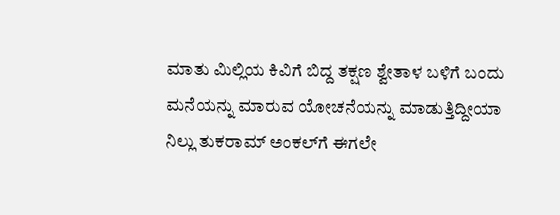ಮಾತು ಮಿಲ್ಲಿಯ ಕಿವಿಗೆ ಬಿದ್ದ ತಕ್ಷಣ ಶ್ವೇತಾಳ ಬಳಿಗೆ ಬಂದು ಮನೆಯನ್ನು ಮಾರುವ ಯೋಚನೆಯನ್ನು ಮಾಡುತ್ತಿದ್ದೀಯಾ ನಿಲ್ಲು ತುಕರಾಮ್ ಅಂಕಲ್‌ಗೆ ಈಗಲೇ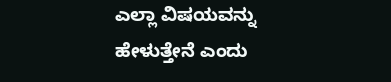ಎಲ್ಲಾ ವಿಷಯವನ್ನು ಹೇಳುತ್ತೇನೆ ಎಂದು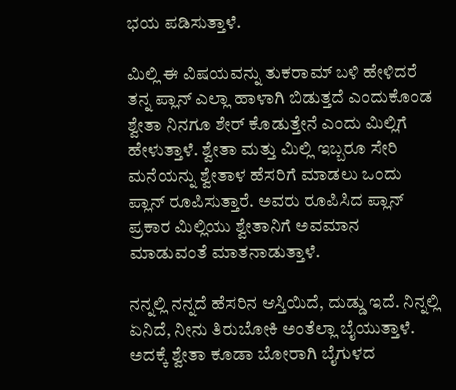ಭಯ ಪಡಿಸುತ್ತಾಳೆ.

ಮಿಲ್ಲಿ ಈ ವಿಷಯವನ್ನು ತುಕರಾಮ್ ಬಳಿ ಹೇಳಿದರೆ ತನ್ನ ಪ್ಲಾನ್ ಎಲ್ಲಾ ಹಾಳಾಗಿ ಬಿಡುತ್ತದೆ ಎಂದುಕೊಂಡ ಶ್ವೇತಾ ನಿನಗೂ ಶೇರ್ ಕೊಡುತ್ತೇನೆ ಎಂದು ಮಿಲ್ಲಿಗೆ ಹೇಳುತ್ತಾಳೆ. ಶ್ವೇತಾ ಮತ್ತು ಮಿಲ್ಲಿ ಇಬ್ಬರೂ ಸೇರಿ ಮನೆಯನ್ನು ಶ್ವೇತಾಳ ಹೆಸರಿಗೆ ಮಾಡಲು ಒಂದು ಪ್ಲಾನ್ ರೂಪಿಸುತ್ತಾರೆ. ಅವರು ರೂಪಿಸಿದ ಪ್ಲಾನ್ ಪ್ರಕಾರ ಮಿಲ್ಲಿಯು ಶ್ವೇತಾನಿಗೆ ಅವಮಾನ ಮಾಡುವಂತೆ ಮಾತನಾಡುತ್ತಾಳೆ.

ನನ್ನಲ್ಲಿ ನನ್ನದೆ ಹೆಸರಿನ ಆಸ್ತಿಯಿದೆ, ದುಡ್ಡು ಇದೆ. ನಿನ್ನಲ್ಲಿ ಏನಿದೆ, ನೀನು ತಿರುಬೋಕಿ ಅಂತೆಲ್ಲಾ ಬೈಯುತ್ತಾಳೆ. ಅದಕ್ಕೆ ಶ್ವೇತಾ ಕೂಡಾ ಬೋರಾಗಿ ಬೈಗುಳದ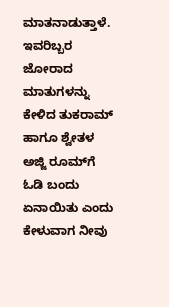ಮಾತನಾಡುತ್ತಾಳೆ. ಇವರಿಬ್ಬರ ಜೋರಾದ ಮಾತುಗಳನ್ನು ಕೇಳಿದ ತುಕರಾಮ್ ಹಾಗೂ ಶ್ವೇತಳ ಅಜ್ಜಿ ರೂಮ್‌ಗೆ ಓಡಿ ಬಂದು ಏನಾಯಿತು ಎಂದು ಕೇಳುವಾಗ ನೀವು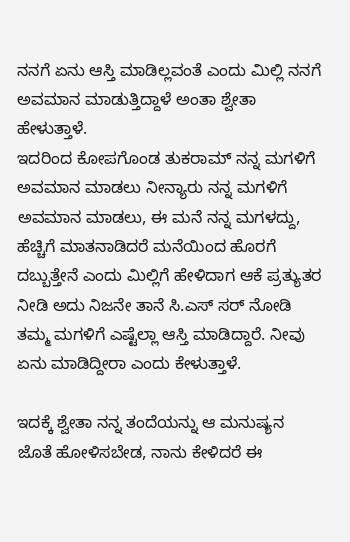ನನಗೆ ಏನು ಆಸ್ತಿ ಮಾಡಿಲ್ಲವಂತೆ ಎಂದು ಮಿಲ್ಲಿ ನನಗೆ ಅವಮಾನ ಮಾಡುತ್ತಿದ್ದಾಳೆ ಅಂತಾ ಶ್ವೇತಾ ಹೇಳುತ್ತಾಳೆ.
ಇದರಿಂದ ಕೋಪಗೊಂಡ ತುಕರಾಮ್ ನನ್ನ ಮಗಳಿಗೆ ಅವಮಾನ ಮಾಡಲು ನೀನ್ಯಾರು ನನ್ನ ಮಗಳಿಗೆ ಅವಮಾನ ಮಾಡಲು, ಈ ಮನೆ ನನ್ನ ಮಗಳದ್ದು, ಹೆಚ್ಚಿಗೆ ಮಾತನಾಡಿದರೆ ಮನೆಯಿಂದ ಹೊರಗೆ ದಬ್ಬುತ್ತೇನೆ ಎಂದು ಮಿಲ್ಲಿಗೆ ಹೇಳಿದಾಗ ಆಕೆ ಪ್ರತ್ಯುತರ ನೀಡಿ ಅದು ನಿಜನೇ ತಾನೆ ಸಿ.ಎಸ್ ಸರ್ ನೋಡಿ ತಮ್ಮ ಮಗಳಿಗೆ ಎಷ್ಟೆಲ್ಲಾ ಆಸ್ತಿ ಮಾಡಿದ್ದಾರೆ. ನೀವು ಏನು ಮಾಡಿದ್ದೀರಾ ಎಂದು ಕೇಳುತ್ತಾಳೆ.

ಇದಕ್ಕೆ ಶ್ವೇತಾ ನನ್ನ ತಂದೆಯನ್ನು ಆ ಮನುಷ್ಯನ ಜೊತೆ ಹೋಳಿಸಬೇಡ, ನಾನು ಕೇಳಿದರೆ ಈ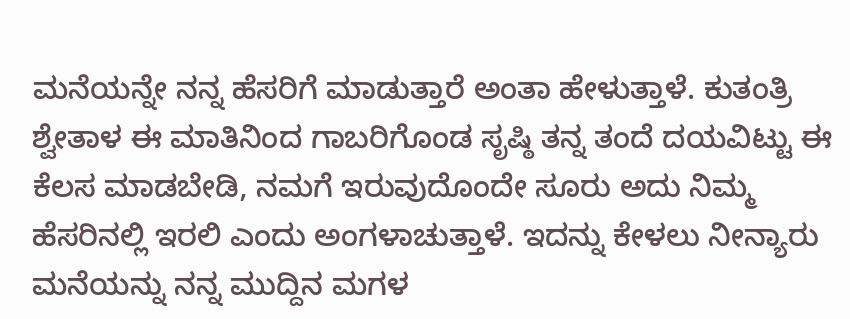ಮನೆಯನ್ನೇ ನನ್ನ ಹೆಸರಿಗೆ ಮಾಡುತ್ತಾರೆ ಅಂತಾ ಹೇಳುತ್ತಾಳೆ. ಕುತಂತ್ರಿ ಶ್ವೇತಾಳ ಈ ಮಾತಿನಿಂದ ಗಾಬರಿಗೊಂಡ ಸೃಷ್ಠಿ ತನ್ನ ತಂದೆ ದಯವಿಟ್ಟು ಈ ಕೆಲಸ ಮಾಡಬೇಡಿ, ನಮಗೆ ಇರುವುದೊಂದೇ ಸೂರು ಅದು ನಿಮ್ಮ ಹೆಸರಿನಲ್ಲಿ ಇರಲಿ ಎಂದು ಅಂಗಳಾಚುತ್ತಾಳೆ. ಇದನ್ನು ಕೇಳಲು ನೀನ್ಯಾರು ಮನೆಯನ್ನು ನನ್ನ ಮುದ್ದಿನ ಮಗಳ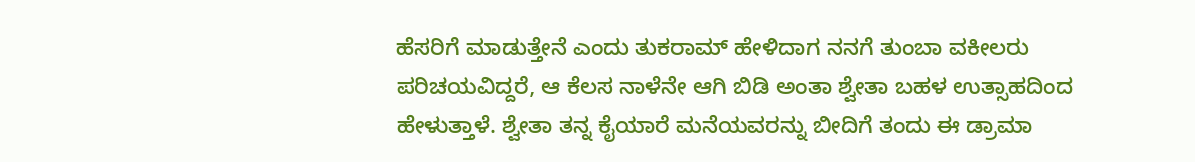ಹೆಸರಿಗೆ ಮಾಡುತ್ತೇನೆ ಎಂದು ತುಕರಾಮ್ ಹೇಳಿದಾಗ ನನಗೆ ತುಂಬಾ ವಕೀಲರು ಪರಿಚಯವಿದ್ದರೆ, ಆ ಕೆಲಸ ನಾಳೆನೇ ಆಗಿ ಬಿಡಿ ಅಂತಾ ಶ್ವೇತಾ ಬಹಳ ಉತ್ಸಾಹದಿಂದ ಹೇಳುತ್ತಾಳೆ. ಶ್ವೇತಾ ತನ್ನ ಕೈಯಾರೆ ಮನೆಯವರನ್ನು ಬೀದಿಗೆ ತಂದು ಈ ಡ್ರಾಮಾ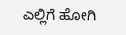ಎಲ್ಲಿಗೆ ಹೋಗಿ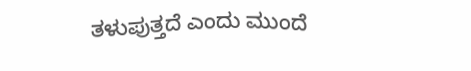ತಳುಪುತ್ತದೆ ಎಂದು ಮುಂದೆ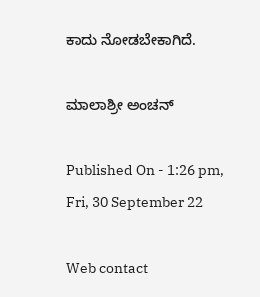ಕಾದು ನೋಡಬೇಕಾಗಿದೆ.

ಮಾಲಾಶ್ರೀ ಅಂಚನ್

Published On - 1:26 pm, Fri, 30 September 22

Web contact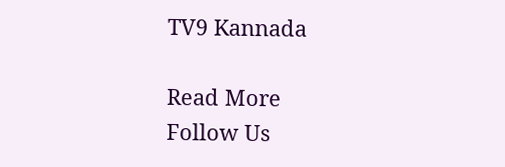TV9 Kannada

Read More
Follow Us